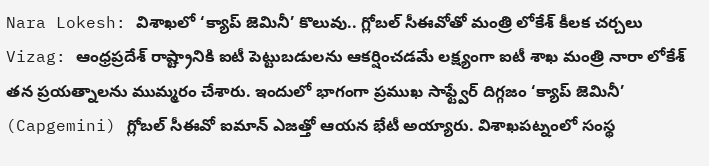Nara Lokesh: విశాఖలో ‘క్యాప్ జెమినీ’ కొలువు.. గ్లోబల్ సీఈవోతో మంత్రి లోకేశ్ కీలక చర్చలు
Vizag: ఆంధ్రప్రదేశ్ రాష్ట్రానికి ఐటీ పెట్టుబడులను ఆకర్షించడమే లక్ష్యంగా ఐటీ శాఖ మంత్రి నారా లోకేశ్ తన ప్రయత్నాలను ముమ్మరం చేశారు. ఇందులో భాగంగా ప్రముఖ సాఫ్ట్వేర్ దిగ్గజం ‘క్యాప్ జెమినీ’ (Capgemini) గ్లోబల్ సీఈవో ఐమాన్ ఎజత్తో ఆయన భేటీ అయ్యారు. విశాఖపట్నంలో సంస్థ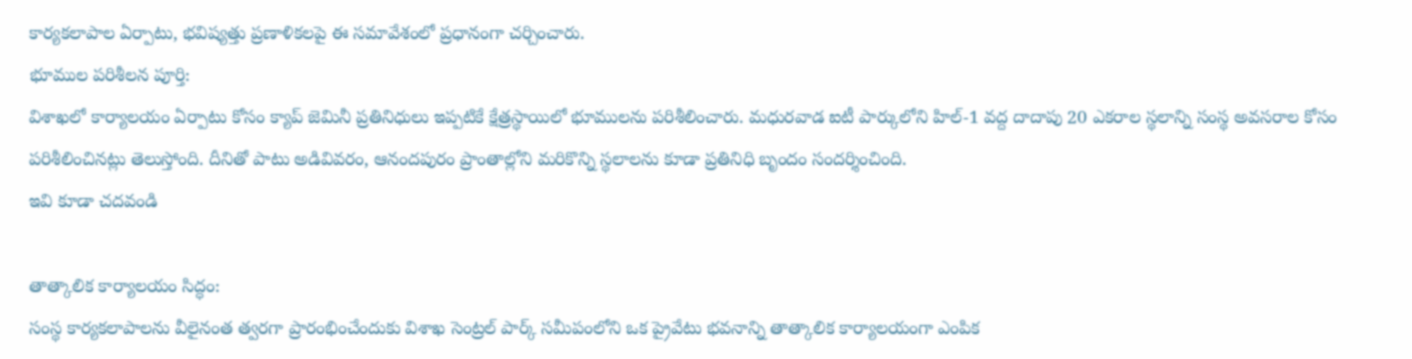కార్యకలాపాల ఏర్పాటు, భవిష్యత్తు ప్రణాళికలపై ఈ సమావేశంలో ప్రధానంగా చర్చించారు.
భూముల పరిశీలన పూర్తి:
విశాఖలో కార్యాలయం ఏర్పాటు కోసం క్యాప్ జెమినీ ప్రతినిధులు ఇప్పటికే క్షేత్రస్థాయిలో భూములను పరిశీలించారు. మధురవాడ ఐటీ పార్కులోని హిల్-1 వద్ద దాదాపు 20 ఎకరాల స్థలాన్ని సంస్థ అవసరాల కోసం పరిశీలించినట్లు తెలుస్తోంది. దీనితో పాటు అడివివరం, ఆనందపురం ప్రాంతాల్లోని మరికొన్ని స్థలాలను కూడా ప్రతినిధి బృందం సందర్శించింది.
ఇవి కూడా చదవండి

తాత్కాలిక కార్యాలయం సిద్ధం:
సంస్థ కార్యకలాపాలను వీలైనంత త్వరగా ప్రారంభించేందుకు విశాఖ సెంట్రల్ పార్క్ సమీపంలోని ఒక ప్రైవేటు భవనాన్ని తాత్కాలిక కార్యాలయంగా ఎంపిక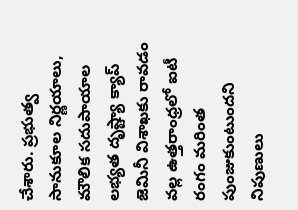చేశారు. ప్రభుత్వ సానుకూల నిర్ణయాలు, మౌలిక సదుపాయాల లభ్యత దృష్ట్యా క్యాప్ జెమినీ విశాఖకు రావడం వల్ల ఉత్తరాంధ్రలో ఐటీ రంగం మరింత పుంజుకుంటుందని నిపుణులు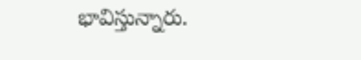భావిస్తున్నారు.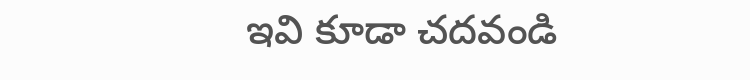ఇవి కూడా చదవండి